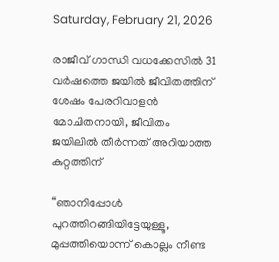Saturday, February 21, 2026

രാജീവ് ഗാന്ധി വധക്കേസിൽ 31 വർഷത്തെ ജയിൽ ജീവിതത്തിന് ശേഷം പേരറിവാളൻ മോചിതനായി, ജീവിതം ജയിലിൽ തീർന്നത് അറിയാത്ത കുറ്റത്തിന്

“ഞാനിപ്പോള്‍ പുറത്തിറങ്ങിയിട്ടേയുള്ളൂ, മുപ്പത്തിയൊന്ന് കൊല്ലം നീണ്ട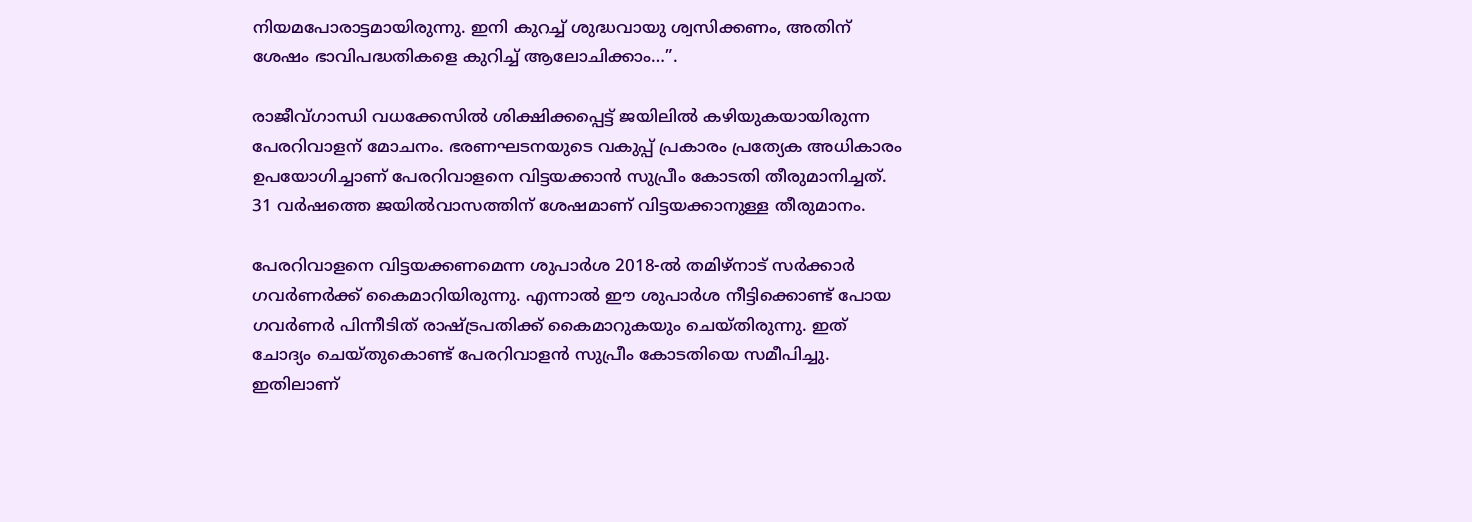നിയമപോരാട്ടമായിരുന്നു. ഇനി കുറച്ച് ശുദ്ധവായു ശ്വസിക്കണം, അതിന് ശേഷം ഭാവിപദ്ധതികളെ കുറിച്ച് ആലോചിക്കാം…”.

രാജീവ്ഗാന്ധി വധക്കേസില്‍ ശിക്ഷിക്കപ്പെട്ട് ജയിലില്‍ കഴിയുകയായിരുന്ന പേരറിവാളന് മോചനം. ഭരണഘടനയുടെ വകുപ്പ് പ്രകാരം പ്രത്യേക അധികാരം ഉപയോഗിച്ചാണ് പേരറിവാളനെ വിട്ടയക്കാന്‍ സുപ്രീം കോടതി തീരുമാനിച്ചത്. 31 വര്‍ഷത്തെ ജയില്‍വാസത്തിന് ശേഷമാണ് വിട്ടയക്കാനുള്ള തീരുമാനം.

പേരറിവാളനെ വിട്ടയക്കണമെന്ന ശുപാര്‍ശ 2018-ല്‍ തമിഴ്‌നാട് സര്‍ക്കാര്‍ ഗവര്‍ണര്‍ക്ക് കൈമാറിയിരുന്നു. എന്നാല്‍ ഈ ശുപാര്‍ശ നീട്ടിക്കൊണ്ട് പോയ ഗവര്‍ണര്‍ പിന്നീടിത് രാഷ്ട്രപതിക്ക് കൈമാറുകയും ചെയ്തിരുന്നു. ഇത് ചോദ്യം ചെയ്തുകൊണ്ട് പേരറിവാളന്‍ സുപ്രീം കോടതിയെ സമീപിച്ചു. ഇതിലാണ്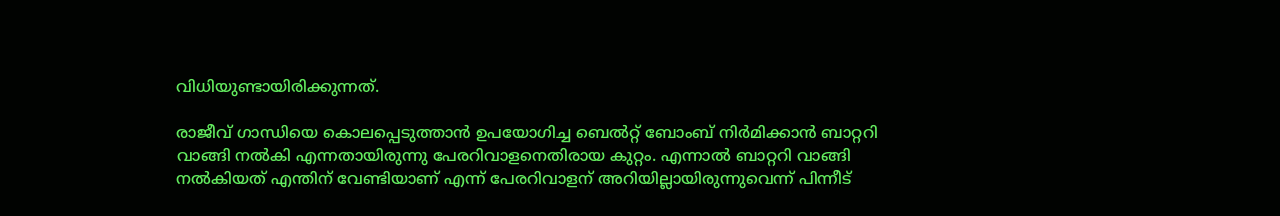വിധിയുണ്ടായിരിക്കുന്നത്.

രാജീവ് ഗാന്ധിയെ കൊലപ്പെടുത്താന്‍ ഉപയോഗിച്ച ബെല്‍റ്റ് ബോംബ് നിര്‍മിക്കാന്‍ ബാറ്ററി വാങ്ങി നല്‍കി എന്നതായിരുന്നു പേരറിവാളനെതിരായ കുറ്റം. എന്നാല്‍ ബാറ്ററി വാങ്ങി നല്‍കിയത് എന്തിന് വേണ്ടിയാണ് എന്ന് പേരറിവാളന് അറിയില്ലായിരുന്നുവെന്ന് പിന്നീട്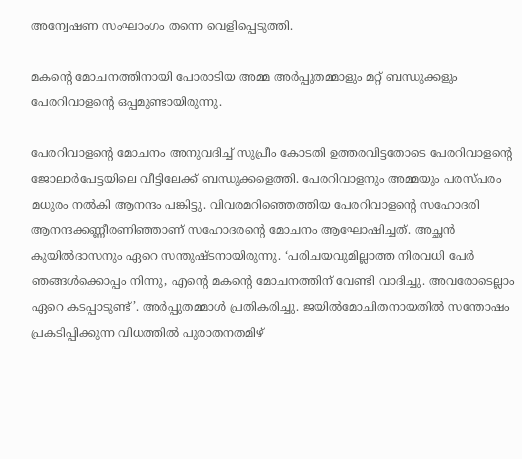അന്വേഷണ സംഘാംഗം തന്നെ വെളിപ്പെടുത്തി.

മകന്റെ മോചനത്തിനായി പോരാടിയ അമ്മ അര്‍പ്പുതമ്മാളും മറ്റ് ബന്ധുക്കളും പേരറിവാളന്റെ ഒപ്പമുണ്ടായിരുന്നു.

പേരറിവാളന്റെ മോചനം അനുവദിച്ച് സുപ്രീം കോടതി ഉത്തരവിട്ടതോടെ പേരറിവാളന്റെ ജോലാര്‍പേട്ടയിലെ വീട്ടിലേക്ക് ബന്ധുക്കളെത്തി. പേരറിവാളനും അമ്മയും പരസ്പരം മധുരം നല്‍കി ആനന്ദം പങ്കിട്ടു. വിവരമറിഞ്ഞെത്തിയ പേരറിവാളന്റെ സഹോദരി ആനന്ദക്കണ്ണീരണിഞ്ഞാണ് സഹോദരന്റെ മോചനം ആഘോഷിച്ചത്. അച്ഛന്‍ കുയില്‍ദാസനും ഏറെ സന്തുഷ്ടനായിരുന്നു. ‘പരിചയവുമില്ലാത്ത നിരവധി പേര്‍ ഞങ്ങള്‍ക്കൊപ്പം നിന്നു, എന്റെ മകന്റെ മോചനത്തിന് വേണ്ടി വാദിച്ചു. അവരോടെല്ലാം ഏറെ കടപ്പാടുണ്ട്’. അര്‍പ്പുതമ്മാള്‍ പ്രതികരിച്ചു. ജയില്‍മോചിതനായതില്‍ സന്തോഷം പ്രകടിപ്പിക്കുന്ന വിധത്തില്‍ പുരാതനതമിഴ്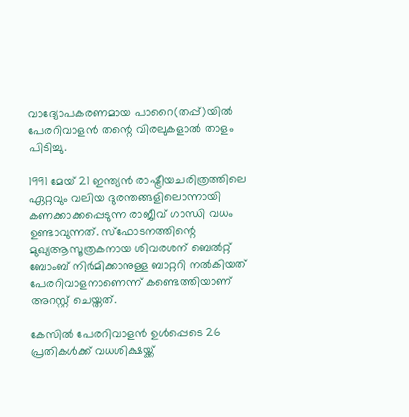വാദ്യോപകരണമായ പാറൈ(തപ്പ്)യില്‍ പേരറിവാളന്‍ തന്റെ വിരലുകളാല്‍ താളം പിടിച്ചു.

1991 മേയ് 21 ഇന്ത്യന്‍ രാഷ്ട്രീയചരിത്രത്തിലെ ഏറ്റവും വലിയ ദുരന്തങ്ങളിലൊന്നായി കണക്കാക്കപ്പെടുന്ന രാജീവ് ഗാന്ധി വധം ഉണ്ടാവുന്നത്. സ്‌ഫോടനത്തിന്റെ മുഖ്യആസൂത്രകനായ ശിവരശന് ബെല്‍റ്റ് ബോംബ് നിര്‍മിക്കാനുള്ള ബാറ്ററി നല്‍കിയത് പേരറിവാളനാണെന്ന് കണ്ടെത്തിയാണ് അറസ്റ്റ് ചെയ്തത്.

കേസില്‍ പേരറിവാളന്‍ ഉള്‍പ്പെടെ 26 പ്രതികള്‍ക്ക് വധശിക്ഷയ്ക്ക്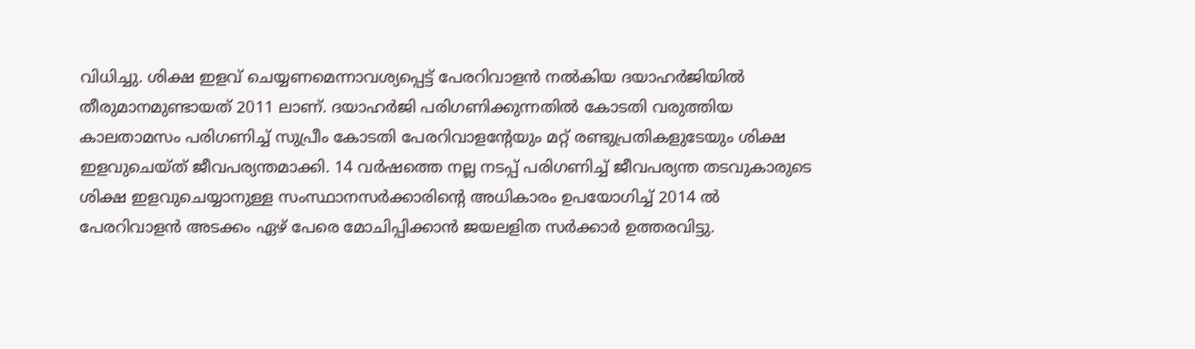വിധിച്ചു. ശിക്ഷ ഇളവ് ചെയ്യണമെന്നാവശ്യപ്പെട്ട് പേരറിവാളന്‍ നല്‍കിയ ദയാഹര്‍ജിയില്‍ തീരുമാനമുണ്ടായത് 2011 ലാണ്. ദയാഹര്‍ജി പരിഗണിക്കുന്നതില്‍ കോടതി വരുത്തിയ കാലതാമസം പരിഗണിച്ച് സുപ്രീം കോടതി പേരറിവാളന്റേയും മറ്റ് രണ്ടുപ്രതികളുടേയും ശിക്ഷ ഇളവുചെയ്ത് ജീവപര്യന്തമാക്കി. 14 വര്‍ഷത്തെ നല്ല നടപ്പ് പരിഗണിച്ച് ജീവപര്യന്ത തടവുകാരുടെ ശിക്ഷ ഇളവുചെയ്യാനുള്ള സംസ്ഥാനസര്‍ക്കാരിന്റെ അധികാരം ഉപയോഗിച്ച് 2014 ല്‍ പേരറിവാളന്‍ അടക്കം ഏഴ് പേരെ മോചിപ്പിക്കാന്‍ ജയലളിത സര്‍ക്കാര്‍ ഉത്തരവിട്ടു.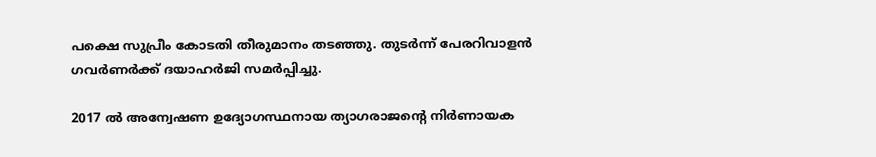പക്ഷെ സുപ്രീം കോടതി തീരുമാനം തടഞ്ഞു. തുടര്‍ന്ന് പേരറിവാളന്‍ ഗവര്‍ണര്‍ക്ക് ദയാഹര്‍ജി സമര്‍പ്പിച്ചു.

2017 ല്‍ അന്വേഷണ ഉദ്യോഗസ്ഥനായ ത്യാഗരാജന്റെ നിര്‍ണായക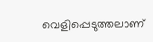വെളിപ്പെടുത്തലാണ്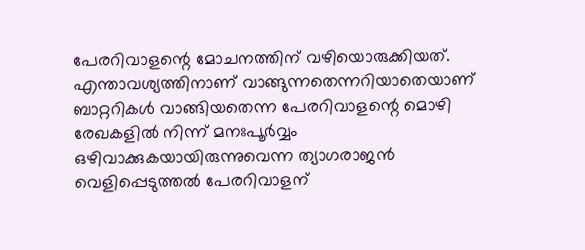പേരറിവാളന്റെ മോചനത്തിന് വഴിയൊരുക്കിയത്. എന്താവശ്യത്തിനാണ് വാങ്ങുന്നതെന്നറിയാതെയാണ് ബാറ്ററികള്‍ വാങ്ങിയതെന്ന പേരറിവാളന്റെ മൊഴി രേഖകളില്‍ നിന്ന് മനഃപൂര്‍വ്വം ഒഴിവാക്കുകയായിരുന്നുവെന്ന ത്യാഗരാജന്‍ വെളിപ്പെടുത്തല്‍ പേരറിവാളന്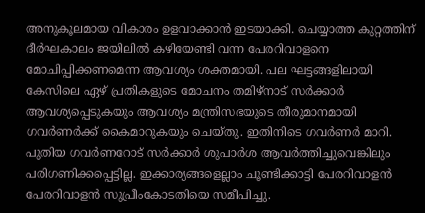അനുകൂലമായ വികാരം ഉളവാക്കാന്‍ ഇടയാക്കി. ചെയ്യാത്ത കുറ്റത്തിന് ദീര്‍ഘകാലം ജയിലില്‍ കഴിയേണ്ടി വന്ന പേരറിവാളനെ മോചിപ്പിക്കണമെന്ന ആവശ്യം ശക്തമായി. പല ഘട്ടങ്ങളിലായി കേസിലെ ഏഴ് പ്രതികളുടെ മോചനം തമിഴ്‌നാട് സര്‍ക്കാര്‍ ആവശ്യപ്പെടുകയും ആവശ്യം മന്ത്രിസഭയുടെ തീരുമാനമായി ഗവര്‍ണര്‍ക്ക് കൈമാറുകയും ചെയ്തു. ഇതിനിടെ ഗവര്‍ണര്‍ മാറി. പുതിയ ഗവര്‍ണറോട് സര്‍ക്കാര്‍ ശുപാര്‍ശ ആവര്‍ത്തിച്ചുവെങ്കിലും പരിഗണിക്കപ്പെട്ടില്ല. ഇക്കാര്യങ്ങളെല്ലാം ചൂണ്ടിക്കാട്ടി പേരറിവാളന്‍ പേരറിവാളന്‍ സുപ്രീംകോടതിയെ സമീപിച്ചു.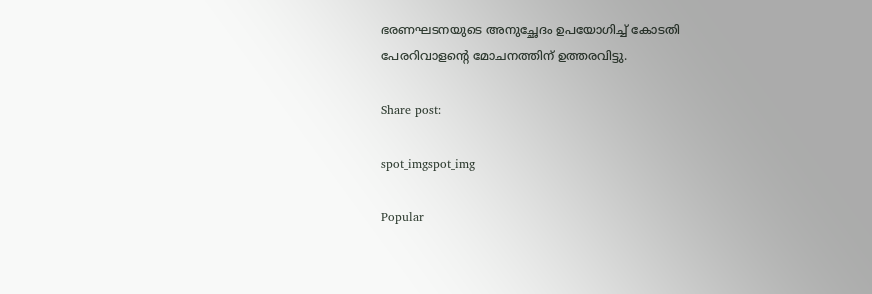ഭരണഘടനയുടെ അനുച്ഛേദം ഉപയോഗിച്ച് കോടതി പേരറിവാളന്റെ മോചനത്തിന് ഉത്തരവിട്ടു.

Share post:

spot_imgspot_img

Popular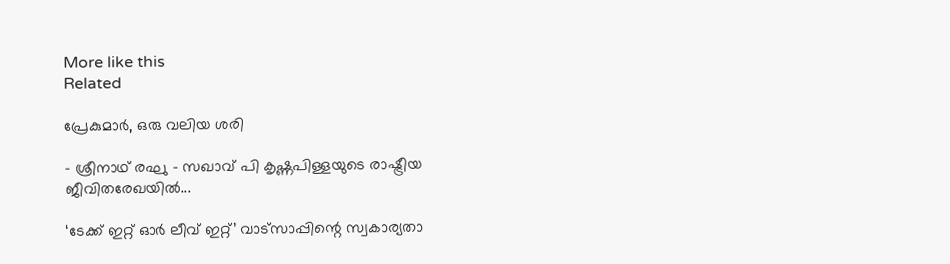More like this
Related

പ്രേകുമാർ, ഒരു വലിയ ശരി

- ശ്രീനാഥ് രഘു - സഖാവ് പി കൃഷ്ണപിള്ളയുടെ രാഷ്ട്രീയ ജീവിതരേഖയിൽ...

‘ടേക്ക് ഇറ്റ് ഓർ ലീവ് ഇറ്റ്’ വാട്സാപ്പിന്റെ സ്വകാര്യതാ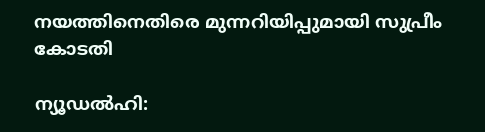നയത്തിനെതിരെ മുന്നറിയിപ്പുമായി സുപ്രീം കോടതി

ന്യൂഡൽഹി: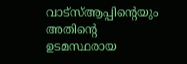വാട്‌സ്ആപ്പിന്റെയും അതിന്റെ ഉടമസ്ഥരായ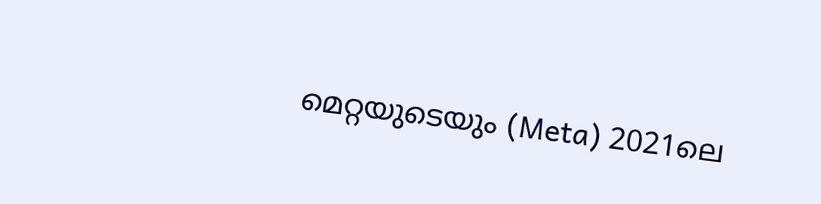മെറ്റയുടെയും (Meta) 2021ലെ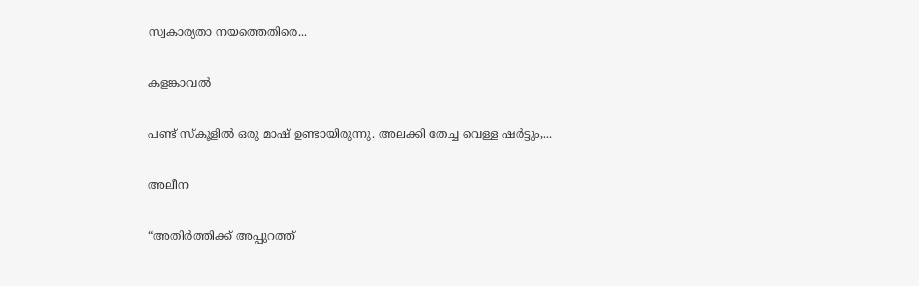സ്വകാര്യതാ നയത്തെതിരെ...

കളങ്കാവൽ

പണ്ട് സ്കൂളിൽ ഒരു മാഷ് ഉണ്ടായിരുന്നു. അലക്കി തേച്ച വെള്ള ഷർട്ടും,...

അലീന

“അതിര്‍ത്തിക്ക് അപ്പുറത്ത്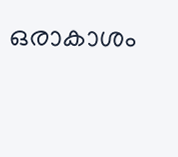ഒരാകാശം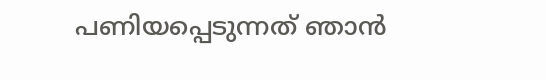പണിയപ്പെടുന്നത് ഞാന്‍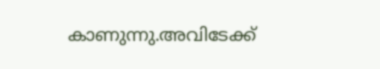കാണുന്നു.അവിടേക്ക്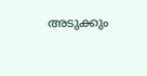അടുക്കും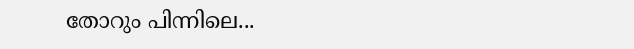തോറും പിന്നിലെ...